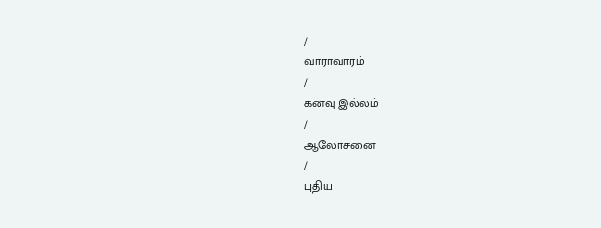/
வாராவாரம்
/
கனவு இல்லம்
/
ஆலோசனை
/
புதிய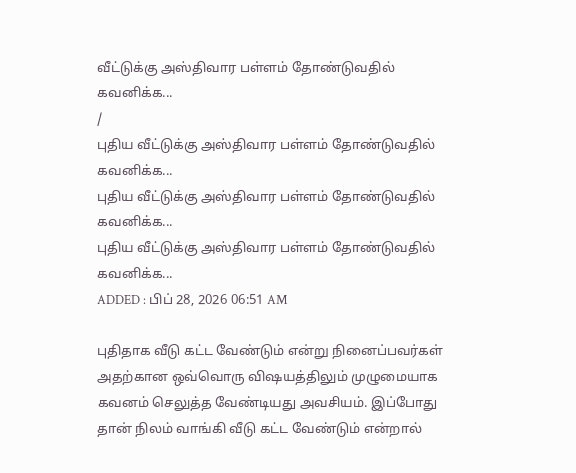வீட்டுக்கு அஸ்திவார பள்ளம் தோண்டுவதில் கவனிக்க...
/
புதிய வீட்டுக்கு அஸ்திவார பள்ளம் தோண்டுவதில் கவனிக்க...
புதிய வீட்டுக்கு அஸ்திவார பள்ளம் தோண்டுவதில் கவனிக்க...
புதிய வீட்டுக்கு அஸ்திவார பள்ளம் தோண்டுவதில் கவனிக்க...
ADDED : பிப் 28, 2026 06:51 AM

புதிதாக வீடு கட்ட வேண்டும் என்று நினைப்பவர்கள் அதற்கான ஒவ்வொரு விஷயத்திலும் முழுமையாக கவனம் செலுத்த வேண்டியது அவசியம். இப்போது தான் நிலம் வாங்கி வீடு கட்ட வேண்டும் என்றால்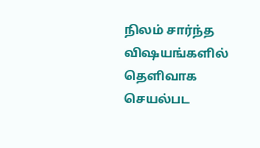நிலம் சார்ந்த விஷயங்களில் தெளிவாக செயல்பட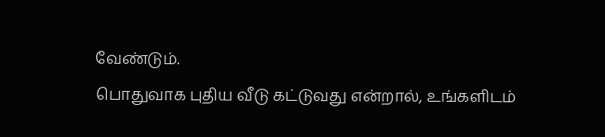வேண்டும்.
பொதுவாக புதிய வீடு கட்டுவது என்றால், உங்களிடம்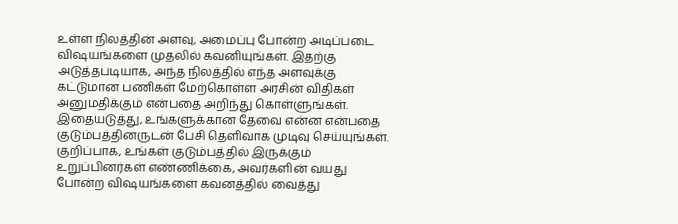உள்ள நிலத்தின் அளவு, அமைப்பு போன்ற அடிப்படை விஷயங்களை முதலில் கவனியுங்கள். இதற்கு அடுத்தபடியாக, அந்த நிலத்தில் எந்த அளவுக்கு கட்டுமான பணிகள் மேற்கொள்ள அரசின் விதிகள் அனுமதிக்கும் என்பதை அறிந்து கொள்ளுங்கள்.
இதையடுத்து, உங்களுக்கான தேவை என்ன என்பதை குடும்பத்தினருடன் பேசி தெளிவாக முடிவு செய்யுங்கள். குறிப்பாக, உங்கள் குடும்பத்தில் இருக்கும் உறுப்பினர்கள் எண்ணிக்கை, அவர்களின் வயது போன்ற விஷயங்களை கவனத்தில் வைத்து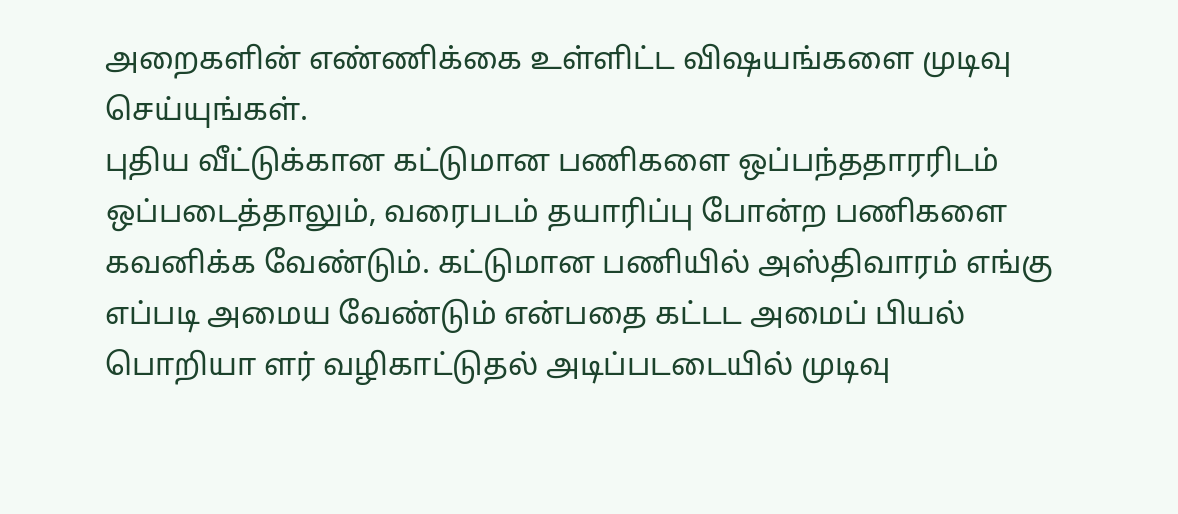அறைகளின் எண்ணிக்கை உள்ளிட்ட விஷயங்களை முடிவு செய்யுங்கள்.
புதிய வீட்டுக்கான கட்டுமான பணிகளை ஒப்பந்ததாரரிடம் ஒப்படைத்தாலும், வரைபடம் தயாரிப்பு போன்ற பணிகளை கவனிக்க வேண்டும். கட்டுமான பணியில் அஸ்திவாரம் எங்கு எப்படி அமைய வேண்டும் என்பதை கட்டட அமைப் பியல் பொறியா ளர் வழிகாட்டுதல் அடிப்படடையில் முடிவு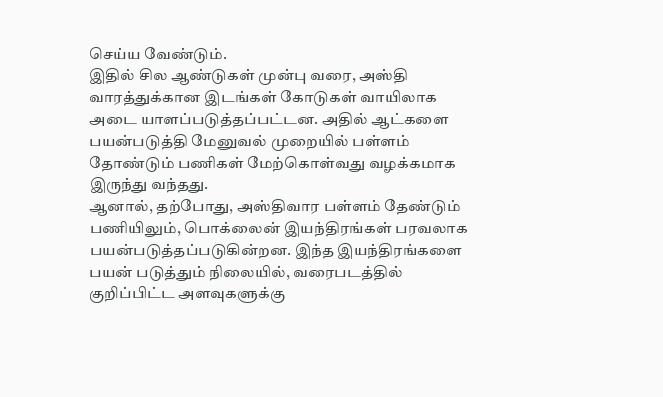செய்ய வேண்டும்.
இதில் சில ஆண்டுகள் முன்பு வரை, அஸ்தி வாரத்துக்கான இடங்கள் கோடுகள் வாயிலாக அடை யாளப்படுத்தப்பட்டன. அதில் ஆட்களை பயன்படுத்தி மேனுவல் முறையில் பள்ளம் தோண்டும் பணிகள் மேற்கொள்வது வழக்கமாக இருந்து வந்தது.
ஆனால், தற்போது, அஸ்திவார பள்ளம் தேண்டும் பணியிலும், பொக்லைன் இயந்திரங்கள் பரவலாக பயன்படுத்தப்படுகின்றன. இந்த இயந்திரங்களை பயன் படுத்தும் நிலையில், வரைபடத்தில் குறிப்பிட்ட அளவுகளுக்கு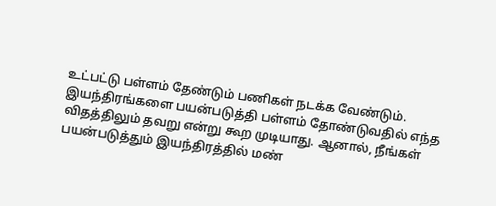உட்பட்டு பள்ளம் தேண்டும் பணிகள் நடக்க வேண்டும்.
இயந்திரங்களை பயன்படுத்தி பள்ளம் தோண்டுவதில் எந்த விதத்திலும் தவறு என்று கூற முடியாது. ஆனால், நீங்கள் பயன்படுத்தும் இயந்திரத்தில் மண்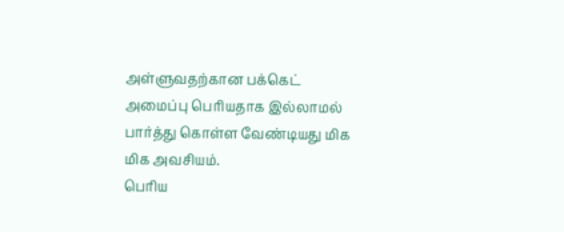அள்ளுவதற்கான பக்கெட் அமைப்பு பெரியதாக இல்லாமல் பார்த்து கொள்ள வேண்டியது மிக மிக அவசியம்.
பெரிய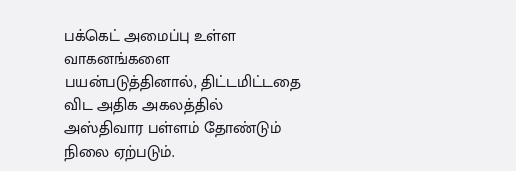பக்கெட் அமைப்பு உள்ள வாகனங்களை பயன்படுத்தினால், திட்டமிட்டதை விட அதிக அகலத்தில் அஸ்திவார பள்ளம் தோண்டும் நிலை ஏற்படும்.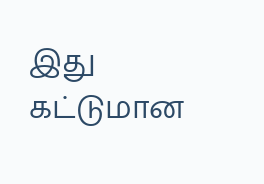இது கட்டுமான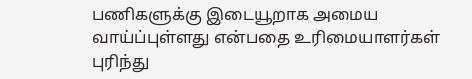பணிகளுக்கு இடையூறாக அமைய வாய்ப்புள்ளது என்பதை உரிமையாளர்கள் புரிந்து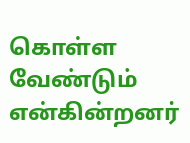கொள்ள வேண்டும் என்கின்றனர்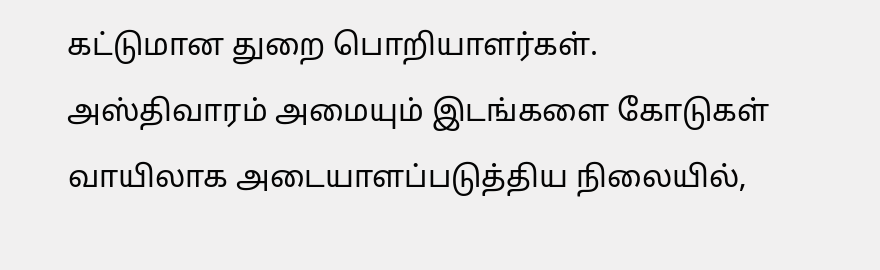கட்டுமான துறை பொறியாளர்கள்.
அஸ்திவாரம் அமையும் இடங்களை கோடுகள் வாயிலாக அடையாளப்படுத்திய நிலையில்,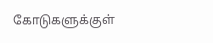கோடுகளுக்குள்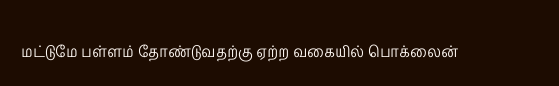மட்டுமே பள்ளம் தோண்டுவதற்கு ஏற்ற வகையில் பொக்லைன்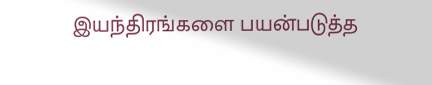இயந்திரங்களை பயன்படுத்த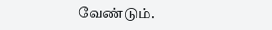வேண்டும்.